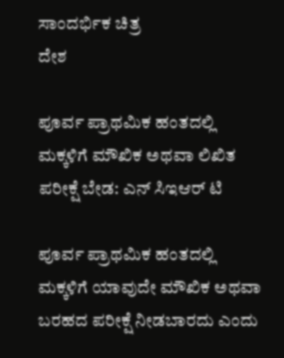ಸಾಂದರ್ಭಿಕ ಚಿತ್ರ
ದೇಶ

ಪೂರ್ವ ಪ್ರಾಥಮಿಕ ಹಂತದಲ್ಲಿ ಮಕ್ಕಳಿಗೆ ಮೌಖಿಕ ಅಥವಾ ಲಿಖಿತ ಪರೀಕ್ಷೆ ಬೇಡ: ಎನ್ ಸಿಇಆರ್ ಟಿ

ಪೂರ್ವ ಪ್ರಾಥಮಿಕ ಹಂತದಲ್ಲಿ ಮಕ್ಕಳಿಗೆ ಯಾವುದೇ ಮೌಖಿಕ ಅಥವಾ ಬರಹದ ಪರೀಕ್ಷೆ ನೀಡಬಾರದು ಎಂದು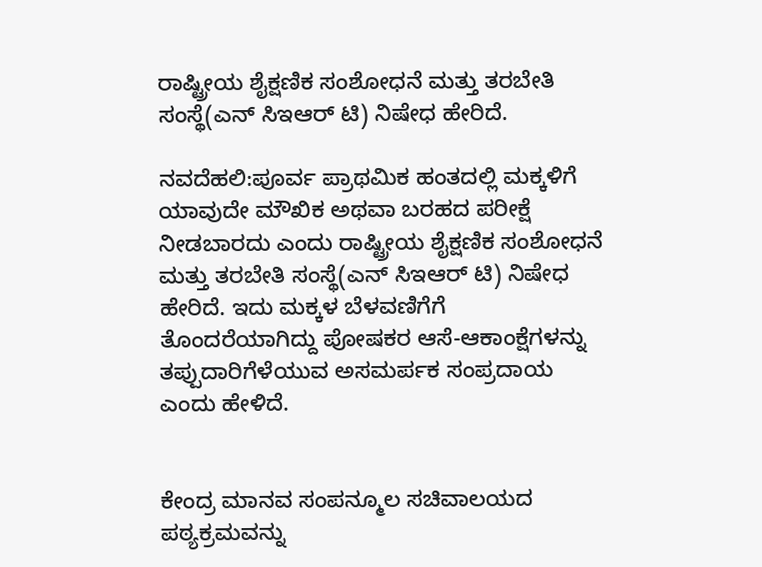ರಾಷ್ಟ್ರೀಯ ಶೈಕ್ಷಣಿಕ ಸಂಶೋಧನೆ ಮತ್ತು ತರಬೇತಿ ಸಂಸ್ಥೆ(ಎನ್ ಸಿಇಆರ್ ಟಿ) ನಿಷೇಧ ಹೇರಿದೆ.

ನವದೆಹಲಿ:ಪೂರ್ವ ಪ್ರಾಥಮಿಕ ಹಂತದಲ್ಲಿ ಮಕ್ಕಳಿಗೆ ಯಾವುದೇ ಮೌಖಿಕ ಅಥವಾ ಬರಹದ ಪರೀಕ್ಷೆ ನೀಡಬಾರದು ಎಂದು ರಾಷ್ಟ್ರೀಯ ಶೈಕ್ಷಣಿಕ ಸಂಶೋಧನೆ ಮತ್ತು ತರಬೇತಿ ಸಂಸ್ಥೆ(ಎನ್ ಸಿಇಆರ್ ಟಿ) ನಿಷೇಧ ಹೇರಿದೆ. ಇದು ಮಕ್ಕಳ ಬೆಳವಣಿಗೆಗೆ ತೊಂದರೆಯಾಗಿದ್ದು ಪೋಷಕರ ಆಸೆ-ಆಕಾಂಕ್ಷೆಗಳನ್ನು ತಪ್ಪುದಾರಿಗೆಳೆಯುವ ಅಸಮರ್ಪಕ ಸಂಪ್ರದಾಯ ಎಂದು ಹೇಳಿದೆ.


ಕೇಂದ್ರ ಮಾನವ ಸಂಪನ್ಮೂಲ ಸಚಿವಾಲಯದ ಪಠ್ಯಕ್ರಮವನ್ನು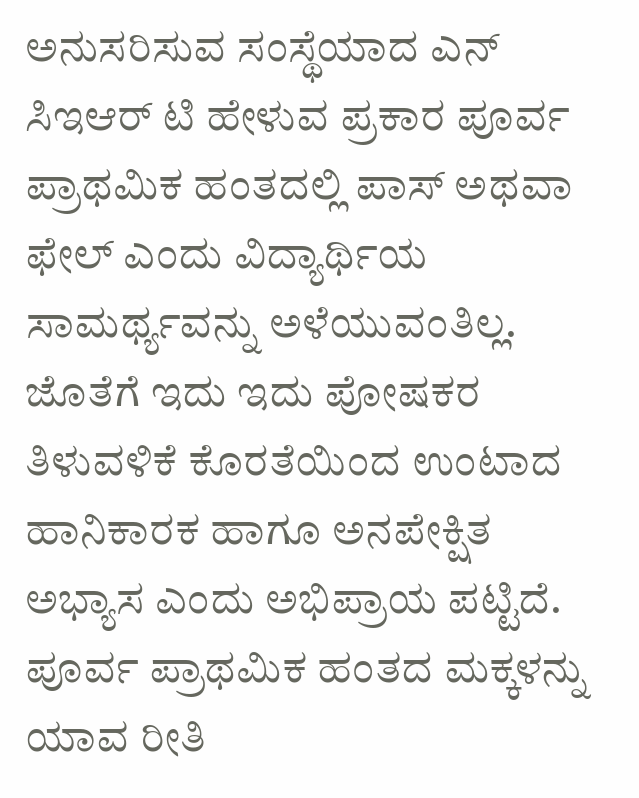ಅನುಸರಿಸುವ ಸಂಸ್ಥೆಯಾದ ಎನ್ ಸಿಇಆರ್ ಟಿ ಹೇಳುವ ಪ್ರಕಾರ ಪೂರ್ವ ಪ್ರಾಥಮಿಕ ಹಂತದಲ್ಲಿ ಪಾಸ್‌ ಅಥವಾ ಫೇಲ್‌ ಎಂದು ವಿದ್ಯಾರ್ಥಿಯ ಸಾಮರ್ಥ್ಯವನ್ನು ಅಳೆಯುವಂತಿಲ್ಲ. ಜೊತೆಗೆ ಇದು ಇದು ಪೋಷಕರ ತಿಳುವಳಿಕೆ ಕೊರತೆಯಿಂದ ಉಂಟಾದ ಹಾನಿಕಾರಕ ಹಾಗೂ ಅನಪೇಕ್ಷಿತ ಅಭ್ಯಾಸ ಎಂದು ಅಭಿಪ್ರಾಯ ಪಟ್ಟಿದೆ. ಪೂರ್ವ ಪ್ರಾಥಮಿಕ ಹಂತದ ಮಕ್ಕಳನ್ನು ಯಾವ ರೀತಿ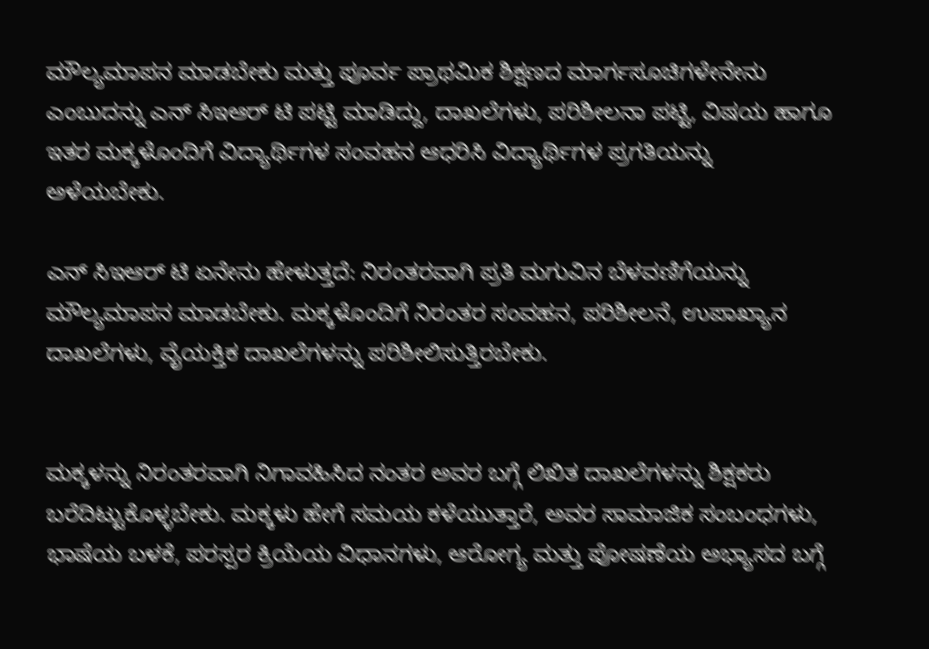ಮೌಲ್ಯಮಾಪನ ಮಾಡಬೇಕು ಮತ್ತು ಪೂರ್ವ ಪ್ರಾಥಮಿಕ ಶಿಕ್ಷಣದ ಮಾರ್ಗಸೂಚಿಗಳೇನೇನು ಎಂಬುದನ್ನು ಎನ್ ಸಿಇಆರ್ ಟಿ ಪಟ್ಟಿ ಮಾಡಿದ್ದು, ದಾಖಲೆಗಳು, ಪರಿಶೀಲನಾ ಪಟ್ಟಿ, ವಿಷಯ ಹಾಗೂ ಇತರ ಮಕ್ಕಳೊಂದಿಗೆ ವಿದ್ಯಾರ್ಥಿಗಳ ಸಂವಹನ ಆಧರಿಸಿ ವಿದ್ಯಾರ್ಥಿಗಳ ಪ್ರಗತಿಯನ್ನು ಅಳೆಯಬೇಕು.

ಎನ್ ಸಿಇಆರ್ ಟಿ ಏನೇನು ಹೇಳುತ್ತದೆ: ನಿರಂತರವಾಗಿ ಪ್ರತಿ ಮಗುವಿನ ಬೆಳವಣಿಗೆಯನ್ನು ಮೌಲ್ಯಮಾಪನ ಮಾಡಬೇಕು. ಮಕ್ಕಳೊಂದಿಗೆ ನಿರಂತರ ಸಂವಹನ, ಪರಿಶೀಲನೆ, ಉಪಾಖ್ಯಾನ ದಾಖಲೆಗಳು, ವೈಯಕ್ತಿಕ ದಾಖಲೆಗಳನ್ನು ಪರಿಶೀಲಿಸುತ್ತಿರಬೇಕು.


ಮಕ್ಕಳನ್ನು ನಿರಂತರವಾಗಿ ನಿಗಾವಹಿಸಿದ ನಂತರ ಅವರ ಬಗ್ಗೆ ಲಿಖಿತ ದಾಖಲೆಗಳನ್ನು ಶಿಕ್ಷಕರು ಬರೆದಿಟ್ಟುಕೊಳ್ಳಬೇಕು. ಮಕ್ಕಳು ಹೇಗೆ ಸಮಯ ಕಳೆಯುತ್ತಾರೆ, ಅವರ ಸಾಮಾಜಿಕ ಸಂಬಂಧಗಳು, ಭಾಷೆಯ ಬಳಕೆ, ಪರಸ್ಪರ ಕ್ರಿಯೆಯ ವಿಧಾನಗಳು, ಆರೋಗ್ಯ ಮತ್ತು ಪೋಷಣೆಯ ಅಭ್ಯಾಸದ ಬಗ್ಗೆ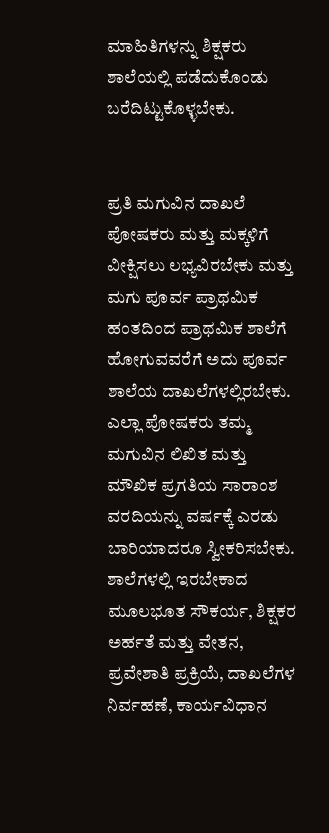ಮಾಹಿತಿಗಳನ್ನು ಶಿಕ್ಷಕರು ಶಾಲೆಯಲ್ಲಿ ಪಡೆದುಕೊಂಡು ಬರೆದಿಟ್ಟುಕೊಳ್ಳಬೇಕು.


ಪ್ರತಿ ಮಗುವಿನ ದಾಖಲೆ ಪೋಷಕರು ಮತ್ತು ಮಕ್ಕಳಿಗೆ ವೀಕ್ಷಿಸಲು ಲಭ್ಯವಿರಬೇಕು ಮತ್ತು ಮಗು ಪೂರ್ವ ಪ್ರಾಥಮಿಕ ಹಂತದಿಂದ ಪ್ರಾಥಮಿಕ ಶಾಲೆಗೆ ಹೋಗುವವರೆಗೆ ಅದು ಪೂರ್ವ ಶಾಲೆಯ ದಾಖಲೆಗಳಲ್ಲಿರಬೇಕು. ಎಲ್ಲಾ ಪೋಷಕರು ತಮ್ಮ ಮಗುವಿನ ಲಿಖಿತ ಮತ್ತು ಮೌಖಿಕ ಪ್ರಗತಿಯ ಸಾರಾಂಶ ವರದಿಯನ್ನು ವರ್ಷಕ್ಕೆ ಎರಡು ಬಾರಿಯಾದರೂ ಸ್ವೀಕರಿಸಬೇಕು. ಶಾಲೆಗಳಲ್ಲಿ ಇರಬೇಕಾದ ಮೂಲಭೂತ ಸೌಕರ್ಯ, ಶಿಕ್ಷಕರ ಅರ್ಹತೆ ಮತ್ತು ವೇತನ, ಪ್ರವೇಶಾತಿ ಪ್ರಕ್ರಿಯೆ, ದಾಖಲೆಗಳ ನಿರ್ವಹಣೆ, ಕಾರ್ಯವಿಧಾನ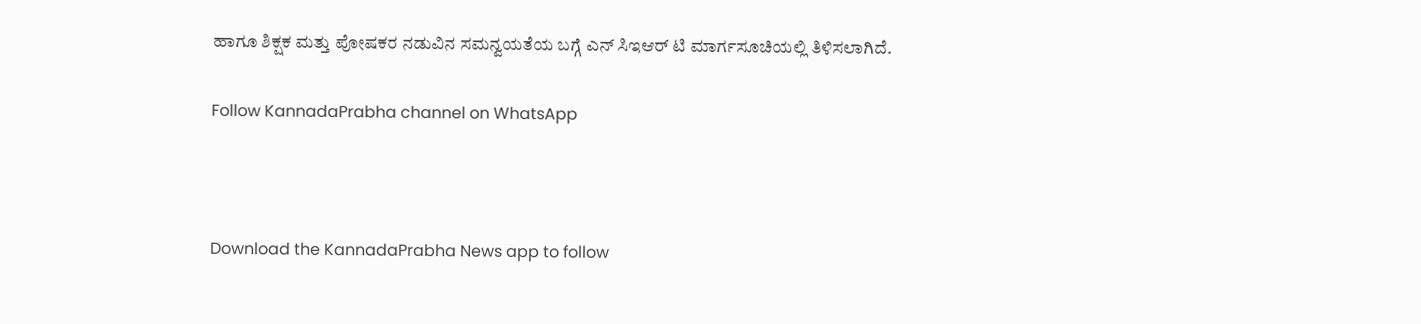ಹಾಗೂ ಶಿಕ್ಷಕ ಮತ್ತು ಪೋಷಕರ ನಡುವಿನ ಸಮನ್ವಯತೆಯ ಬಗ್ಗೆ ಎನ್ ಸಿಇಆರ್ ಟಿ ಮಾರ್ಗಸೂಚಿಯಲ್ಲಿ ತಿಳಿಸಲಾಗಿದೆ.

Follow KannadaPrabha channel on WhatsApp



Download the KannadaPrabha News app to follow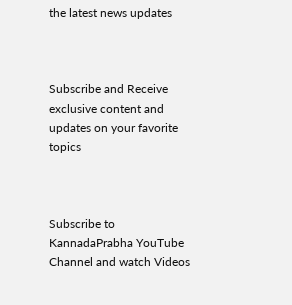the latest news updates



Subscribe and Receive exclusive content and updates on your favorite topics



Subscribe to KannadaPrabha YouTube Channel and watch Videos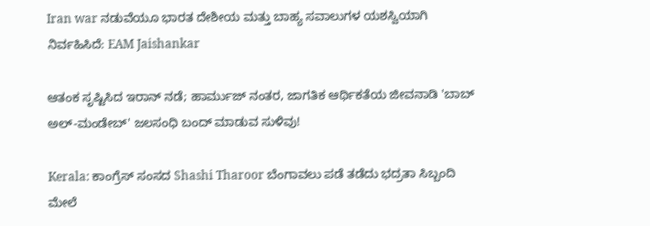Iran war ನಡುವೆಯೂ ಭಾರತ ದೇಶೀಯ ಮತ್ತು ಬಾಹ್ಯ ಸವಾಲುಗಳ ಯಶಸ್ವಿಯಾಗಿ ನಿರ್ವಹಿಸಿದೆ: EAM Jaishankar

ಆತಂಕ ಸೃಷ್ಟಿಸಿದ ಇರಾನ್ ನಡೆ; ಹಾರ್ಮುಜ್ ನಂತರ, ಜಾಗತಿಕ ಆರ್ಥಿಕತೆಯ ಜೀವನಾಡಿ 'ಬಾಬ್ ಅಲ್-ಮಂಡೇಬ್' ಜಲಸಂಧಿ ಬಂದ್ ಮಾಡುವ ಸುಳಿವು!

Kerala: ಕಾಂಗ್ರೆಸ್ ಸಂಸದ Shashi Tharoor ಬೆಂಗಾವಲು ಪಡೆ ತಡೆದು ಭದ್ರತಾ ಸಿಬ್ಬಂದಿ ಮೇಲೆ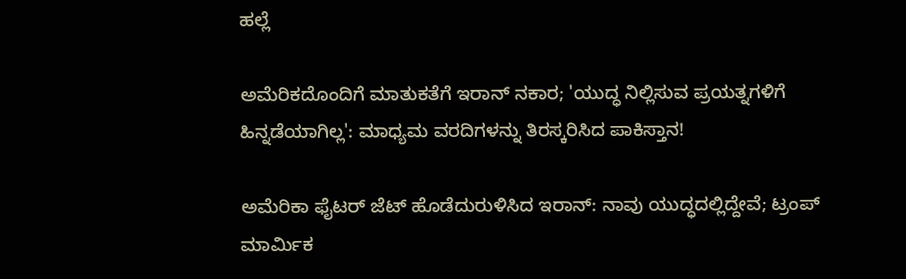ಹಲ್ಲೆ

ಅಮೆರಿಕದೊಂದಿಗೆ ಮಾತುಕತೆಗೆ ಇರಾನ್ ನಕಾರ; 'ಯುದ್ಧ ನಿಲ್ಲಿಸುವ ಪ್ರಯತ್ನಗಳಿಗೆ ಹಿನ್ನಡೆಯಾಗಿಲ್ಲ': ಮಾಧ್ಯಮ ವರದಿಗಳನ್ನು ತಿರಸ್ಕರಿಸಿದ ಪಾಕಿಸ್ತಾನ!

ಅಮೆರಿಕಾ ಫೈಟರ್ ಜೆಟ್ ಹೊಡೆದುರುಳಿಸಿದ ಇರಾನ್: ನಾವು ಯುದ್ಧದಲ್ಲಿದ್ದೇವೆ; ಟ್ರಂಪ್ ಮಾರ್ಮಿಕ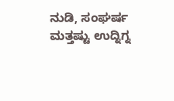ನುಡಿ, ಸಂಘರ್ಷ ಮತ್ತಷ್ಟು ಉದ್ನಿಗ್ನ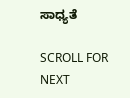ಸಾಧ್ಯತೆ

SCROLL FOR NEXT